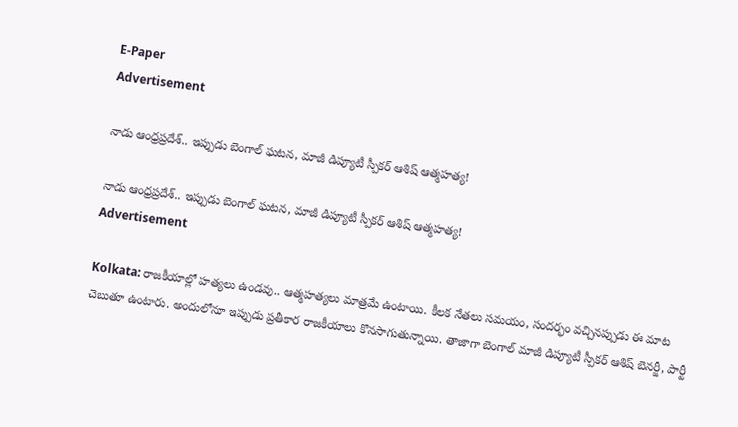E-Paper
Advertisement

నాడు ఆంధ్రప్రదేశ్.. ఇప్పుడు బెంగాల్ ఘటన, మాజీ డిప్యూటీ స్పీకర్ ఆశిష్ ఆత్మహత్య!

నాడు ఆంధ్రప్రదేశ్.. ఇప్పుడు బెంగాల్ ఘటన, మాజీ డిప్యూటీ స్పీకర్ ఆశిష్ ఆత్మహత్య!
Advertisement

Kolkata: రాజకీయాల్లో హత్యలు ఉండవు.. ఆత్మహత్యలు మాత్రమే ఉంటాయి. కీలక నేతలు సమయం, సందర్భం వచ్చినప్పుడు ఈ మాట చెబుతూ ఉంటారు. అందులోనూ ఇప్పుడు ప్రతీకార రాజకీయాలు కొనసాగుతున్నాయి. తాజాగా బెంగాల్ మాజీ డిప్యూటీ స్పీకర్ ఆశిష్ బెనర్జీ, పార్టీ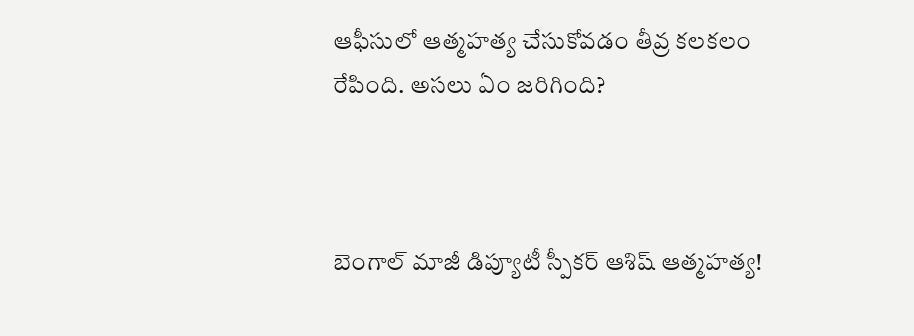ఆఫీసులో ఆత్మహత్య చేసుకోవడం తీవ్ర కలకలం రేపింది. అసలు ఏం జరిగింది?



బెంగాల్ మాజీ డిప్యూటీ స్పీకర్ ఆశిష్ ఆత్మహత్య!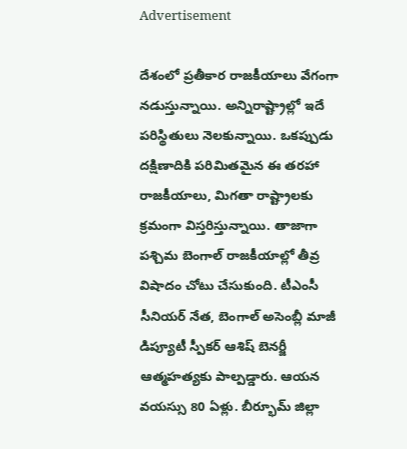Advertisement

దేశంలో ప్రతీకార రాజకీయాలు వేగంగా నడుస్తున్నాయి. అన్నిరాష్ట్రాల్లో ఇదే పరిస్థితులు నెలకున్నాయి. ఒకప్పుడు దక్షిణాదికి పరిమితమైన ఈ తరహా రాజకీయాలు, మిగతా రాష్ట్రాలకు క్రమంగా విస్తరిస్తున్నాయి. తాజాగా పశ్చిమ బెంగాల్ రాజకీయాల్లో తీవ్ర విషాదం చోటు చేసుకుంది. టీఎంసీ సీనియర్ నేత, బెంగాల్ అసెంబ్లీ మాజీ డిప్యూటీ స్పీకర్ ఆశిష్ బెనర్జీ ఆత్మహత్యకు పాల్పడ్డారు. ఆయన వయస్సు 80 ఏళ్లు. బీర్భూమ్ జిల్లా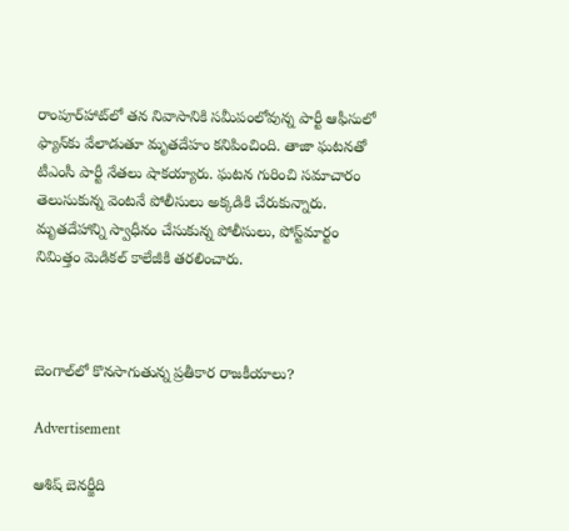రాంపూర్‌హాట్‌లో తన నివాసానికి సమీపంలోవున్న పార్టీ ఆఫీసులో ఫ్యాన్‌కు వేలాడుతూ మృతదేహం కనిపించింది. తాజా ఘటనతో టీఎంసీ పార్టీ నేతలు షాకయ్యారు. ఘటన గురించి సమాచారం తెలుసుకున్న వెంటనే పోలీసులు అక్కడికి చేరుకున్నారు. మృతదేహాన్ని స్వాధీనం చేసుకున్న పోలీసులు, పోస్ట్‌మార్టం నిమిత్తం మెడికల్ కాలేజీకి తరలించారు.



బెంగాల్‌లో కొనసాగుతున్న ప్రతీకార రాజకీయాలు?

Advertisement

ఆశిష్ బెనర్జీది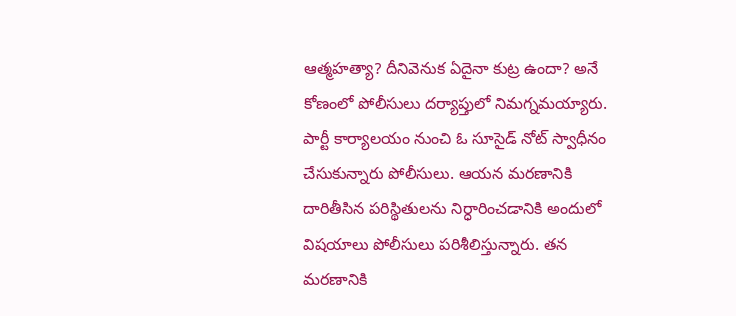ఆత్మహత్యా? దీనివెనుక ఏదైనా కుట్ర ఉందా? అనే కోణంలో పోలీసులు దర్యాప్తులో నిమగ్నమయ్యారు. పార్టీ కార్యాలయం నుంచి ఓ సూసైడ్ నోట్ స్వాధీనం చేసుకున్నారు పోలీసులు. ఆయన మరణానికి దారితీసిన పరిస్థితులను నిర్ధారించడానికి అందులో విషయాలు పోలీసులు పరిశీలిస్తున్నారు. తన మరణానికి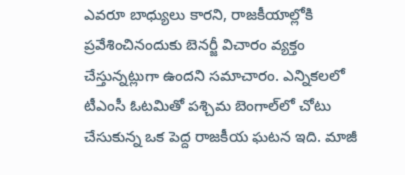ఎవరూ బాధ్యులు కారని, రాజకీయాల్లోకి ప్రవేశించినందుకు బెనర్జీ విచారం వ్యక్తం చేస్తున్నట్లుగా ఉందని సమాచారం. ఎన్నికలలో టీఎంసీ ఓటమితో పశ్చిమ బెంగాల్‌లో చోటు చేసుకున్న ఒక పెద్ద రాజకీయ ఘటన ఇది. మాజీ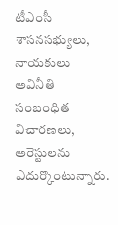టీఎంసీ శాసనసభ్యులు, నాయకులు అవినీతి సంబంధిత విచారణలు, అరెస్టులను ఎదుర్కొంటున్నారు.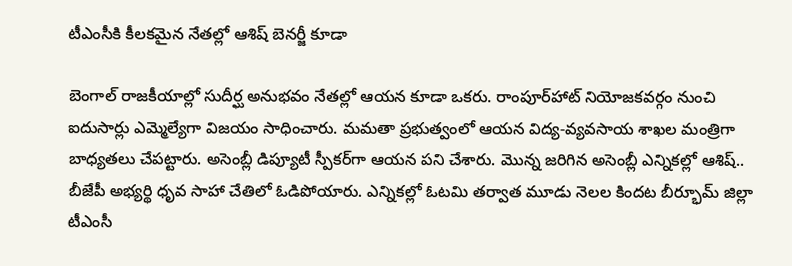టీఎంసీకి కీలకమైన నేతల్లో ఆశిష్ బెనర్జీ కూడా

బెంగాల్ రాజకీయాల్లో సుదీర్ఘ అనుభవం నేతల్లో ఆయన కూడా ఒకరు. రాంపూర్‌హాట్ నియోజకవర్గం నుంచి ఐదుసార్లు ఎమ్మెల్యేగా విజయం సాధించారు. మమతా ప్రభుత్వంలో ఆయన విద్య-వ్యవసాయ శాఖల మంత్రిగా బాధ్యతలు చేపట్టారు. అసెంబ్లీ డిప్యూటీ స్పీకర్‌గా ఆయన పని చేశారు. మొన్న జరిగిన అసెంబ్లీ ఎన్నికల్లో ఆశిష్.. బీజేపీ అభ్యర్థి ధృవ సాహా చేతిలో ఓడిపోయారు. ఎన్నికల్లో ఓటమి తర్వాత మూడు నెలల కిందట బీర్భూమ్ జిల్లా టీఎంసీ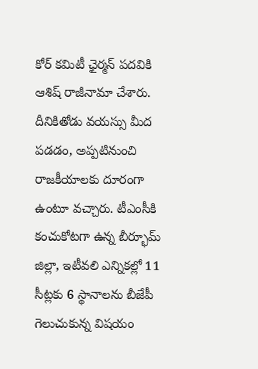కోర్ కమిటీ ఛైర్మన్ పదవికి ఆశిష్ రాజీనామా చేశారు. దీనికితోడు వయస్సు మీద పడడం, అప్పటినుంచి రాజకీయాలకు దూరంగా ఉంటూ వచ్చారు. టీఎంసీకి కంచుకోటగా ఉన్న బీర్భూమ్ జిల్లా, ఇటీవలి ఎన్నికల్లో 11 సీట్లకు 6 స్థానాలను బీజేపీ గెలుచుకున్న విషయం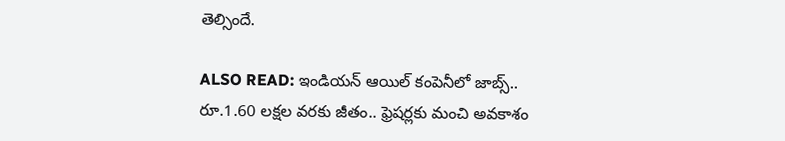తెల్సిందే.

ALSO READ: ఇండియన్ ఆయిల్ కంపెనీలో జాబ్స్.. రూ.1.60 లక్షల వరకు జీతం.. ఫ్రెషర్లకు మంచి అవకాశం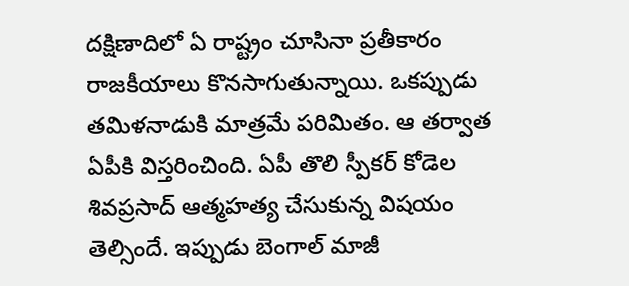దక్షిణాదిలో ఏ రాష్ట్రం చూసినా ప్రతీకారం రాజకీయాలు కొనసాగుతున్నాయి. ఒకప్పుడు తమిళనాడుకి మాత్రమే పరిమితం. ఆ తర్వాత ఏపీకి విస్తరించింది. ఏపీ తొలి స్పీకర్ కోడెల శివప్రసాద్ ఆత్మహత్య చేసుకున్న విషయం తెల్సిందే. ఇప్పుడు బెంగాల్ మాజీ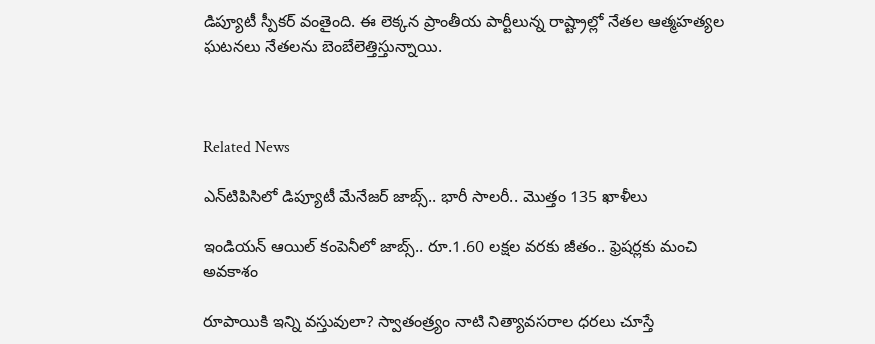డిప్యూటీ స్పీకర్ వంతైంది. ఈ లెక్కన ప్రాంతీయ పార్టీలున్న రాష్ట్రాల్లో నేతల ఆత్మహత్యల ఘటనలు నేతలను బెంబేలెత్తిస్తున్నాయి.



Related News

ఎన్‌టిపిసిలో డిప్యూటీ మేనేజర్ జాబ్స్.. భారీ సాలరీ.. మొత్తం 135 ఖాళీలు

ఇండియన్ ఆయిల్ కంపెనీలో జాబ్స్.. రూ.1.60 లక్షల వరకు జీతం.. ఫ్రెషర్లకు మంచి అవకాశం

రూపాయికి ఇన్ని వస్తువులా? స్వాతంత్ర్యం నాటి నిత్యావసరాల ధరలు చూస్తే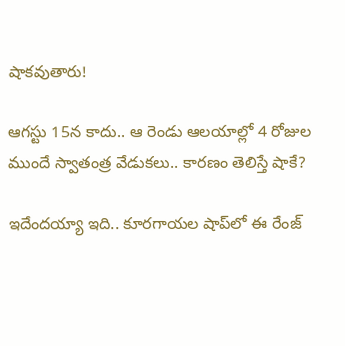షాకవుతారు!

ఆగస్టు 15న కాదు.. ఆ రెండు ఆలయాల్లో 4 రోజుల ముందే స్వాతంత్ర వేడుకలు.. కారణం తెలిస్తే షాకే?

ఇదేందయ్యా ఇది.. కూరగాయల షాప్‌లో ఈ రేంజ్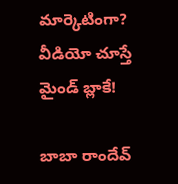మార్కెటింగా? వీడియో చూస్తే మైండ్ బ్లాకే!

బాబా రాందేవ్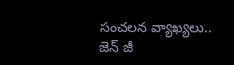సంచలన వ్యాఖ్యలు.. జెన్ జీ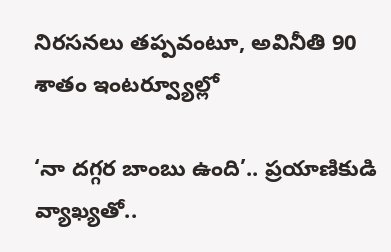నిరసనలు తప్పవంటూ, అవినీతి 90 శాతం ఇంటర్వ్యూల్లో

‘నా దగ్గర బాంబు ఉంది’.. ప్రయాణికుడి వ్యాఖ్యతో..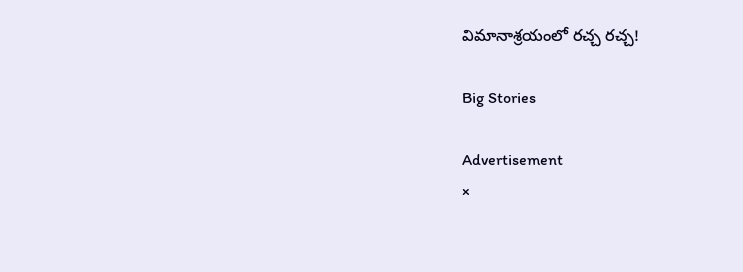విమానాశ్రయంలో రచ్చ రచ్చ!

Big Stories

Advertisement
×